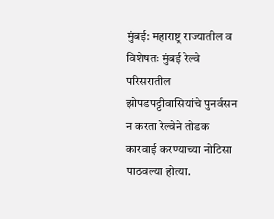मुंबई: महाराष्ट्र राज्यातील व विशेषतः मुंबई रेल्वे परिसरातील झोपडपट्टीवासियांचे पुनर्वसन न करता रेल्वेने तोडक कारवाई करण्याच्या नोटिसा पाठवल्या होत्या.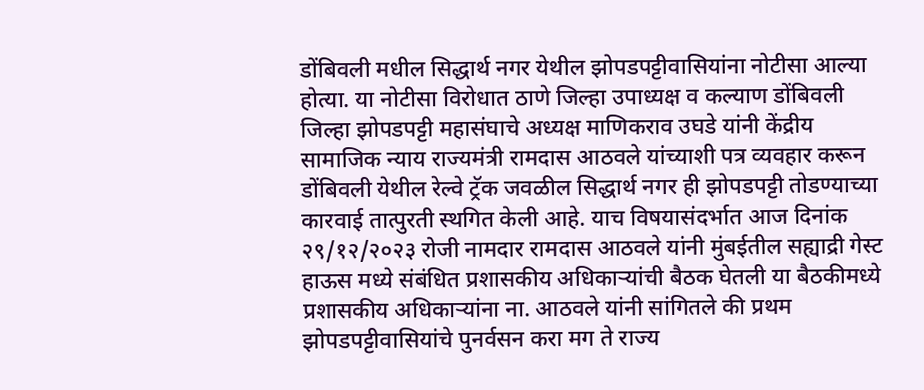डोंबिवली मधील सिद्धार्थ नगर येथील झोपडपट्टीवासियांना नोटीसा आल्या होत्या. या नोटीसा विरोधात ठाणे जिल्हा उपाध्यक्ष व कल्याण डोंबिवली जिल्हा झोपडपट्टी महासंघाचे अध्यक्ष माणिकराव उघडे यांनी केंद्रीय सामाजिक न्याय राज्यमंत्री रामदास आठवले यांच्याशी पत्र व्यवहार करून डोंबिवली येथील रेल्वे ट्रॅक जवळील सिद्धार्थ नगर ही झोपडपट्टी तोडण्याच्या कारवाई तात्पुरती स्थगित केली आहे. याच विषयासंदर्भात आज दिनांक २९/१२/२०२३ रोजी नामदार रामदास आठवले यांनी मुंबईतील सह्याद्री गेस्ट हाऊस मध्ये संबंधित प्रशासकीय अधिकाऱ्यांची बैठक घेतली या बैठकीमध्ये प्रशासकीय अधिकाऱ्यांना ना. आठवले यांनी सांगितले की प्रथम झोपडपट्टीवासियांचे पुनर्वसन करा मग ते राज्य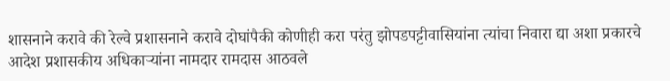शासनाने करावे की रेल्वे प्रशासनाने करावे दोघांपैकी कोणीही करा परंतु झोपडपट्टीवासियांना त्यांचा निवारा द्या अशा प्रकारचे आदेश प्रशासकीय अधिकाऱ्यांना नामदार रामदास आठवले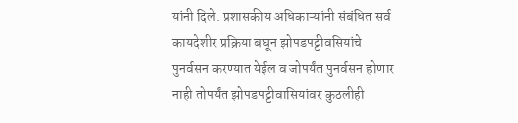यांनी दिले. प्रशासकीय अधिकाऱ्यांनी संबंधित सर्व कायदेशीर प्रक्रिया बघून झोपडपट्टीवसियांचे पुनर्वसन करण्यात येईल व जोपर्यंत पुनर्वसन होणार नाही तोपर्यंत झोपडपट्टीवासियांवर कुठलीही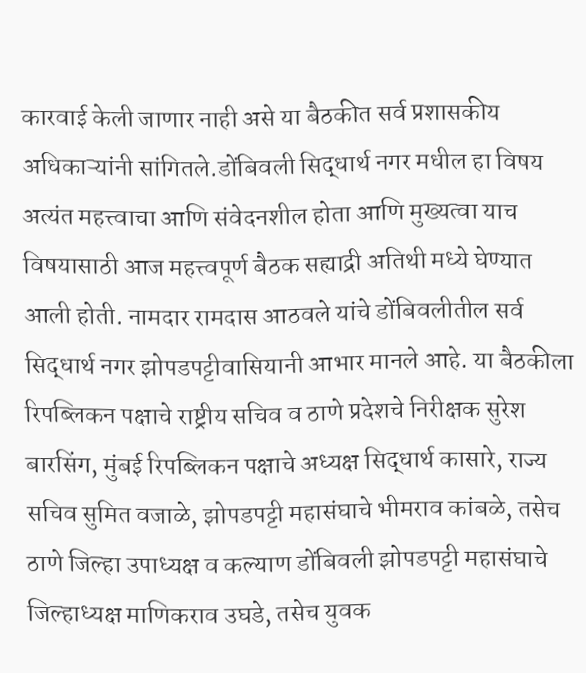कारवाई केली जाणार नाही असे या बैठकीत सर्व प्रशासकीय अधिकाऱ्यांनी सांगितले.डोंबिवली सिद्धार्थ नगर मधील हा विषय अत्यंत महत्त्वाचा आणि संवेदनशील होता आणि मुख्यत्वा याच विषयासाठी आज महत्त्वपूर्ण बैठक सह्याद्री अतिथी मध्ये घेण्यात आली होती. नामदार रामदास आठवले यांचे डोंबिवलीतील सर्व सिद्धार्थ नगर झोपडपट्टीवासियानी आभार मानले आहे. या बैठकीला रिपब्लिकन पक्षाचे राष्ट्रीय सचिव व ठाणे प्रदेशचे निरीक्षक सुरेश बारसिंग, मुंबई रिपब्लिकन पक्षाचे अध्यक्ष सिद्धार्थ कासारे, राज्य सचिव सुमित वजाळे, झोपडपट्टी महासंघाचे भीमराव कांबळे, तसेच ठाणे जिल्हा उपाध्यक्ष व कल्याण डोंबिवली झोपडपट्टी महासंघाचे जिल्हाध्यक्ष माणिकराव उघडे, तसेच युवक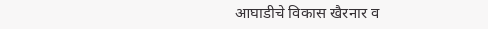आघाडीचे विकास खैरनार व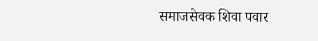समाजसेवक शिवा पवार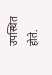उपस्थित होते.